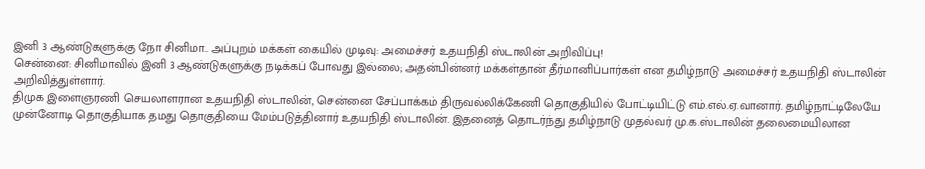இனி 3 ஆண்டுகளுக்கு நோ சினிமா.. அப்புறம் மக்கள் கையில் முடிவு: அமைச்சர் உதயநிதி ஸ்டாலின் அறிவிப்பு!
சென்னை: சினிமாவில் இனி 3 ஆண்டுகளுக்கு நடிக்கப் போவது இல்லை; அதன்பின்னர் மக்கள்தான் தீர்மானிப்பார்கள் என தமிழ்நாடு அமைச்சர் உதயநிதி ஸ்டாலின் அறிவித்துள்ளார்.
திமுக இளைஞரணி செயலாளரான உதயநிதி ஸ்டாலின், சென்னை சேப்பாக்கம் திருவல்லிக்கேணி தொகுதியில் போட்டியிட்டு எம்.எல்.ஏ.வானார். தமிழ்நாட்டிலேயே முன்னோடி தொகுதியாக தமது தொகுதியை மேம்படுத்தினார் உதயநிதி ஸ்டாலின். இதனைத் தொடர்ந்து தமிழ்நாடு முதல்வர் மு.க.ஸ்டாலின் தலைமையிலான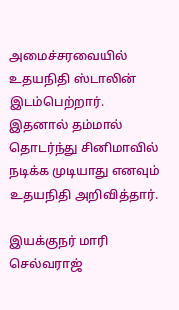அமைச்சரவையில் உதயநிதி ஸ்டாலின் இடம்பெற்றார். இதனால் தம்மால் தொடர்ந்து சினிமாவில் நடிக்க முடியாது எனவும் உதயநிதி அறிவித்தார்.

இயக்குநர் மாரி செல்வராஜ்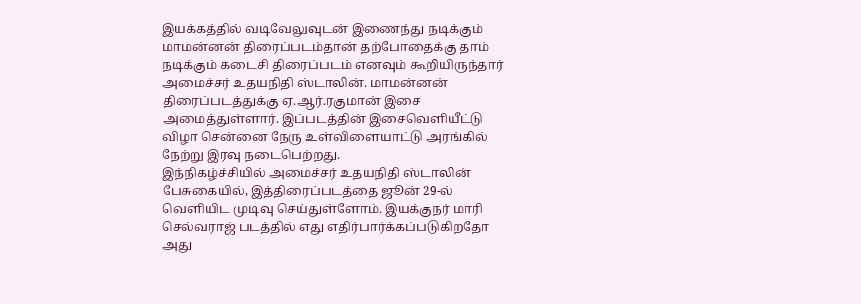இயக்கத்தில் வடிவேலுவுடன் இணைந்து நடிக்கும் மாமன்னன் திரைப்படம்தான் தற்போதைக்கு தாம் நடிக்கும் கடைசி திரைப்படம் எனவும் கூறியிருந்தார் அமைச்சர் உதயநிதி ஸ்டாலின். மாமன்னன் திரைப்படத்துக்கு ஏ.ஆர்.ரகுமான் இசை அமைத்துள்ளார். இப்படத்தின் இசைவெளியீட்டு விழா சென்னை நேரு உள்விளையாட்டு அரங்கில் நேற்று இரவு நடைபெற்றது.
இந்நிகழ்ச்சியில் அமைச்சர் உதயநிதி ஸ்டாலின் பேசுகையில், இத்திரைப்படத்தை ஜூன் 29-ல் வெளியிட முடிவு செய்துள்ளோம். இயக்குநர் மாரி செல்வராஜ் படத்தில் எது எதிர்பார்க்கப்படுகிறதோ அது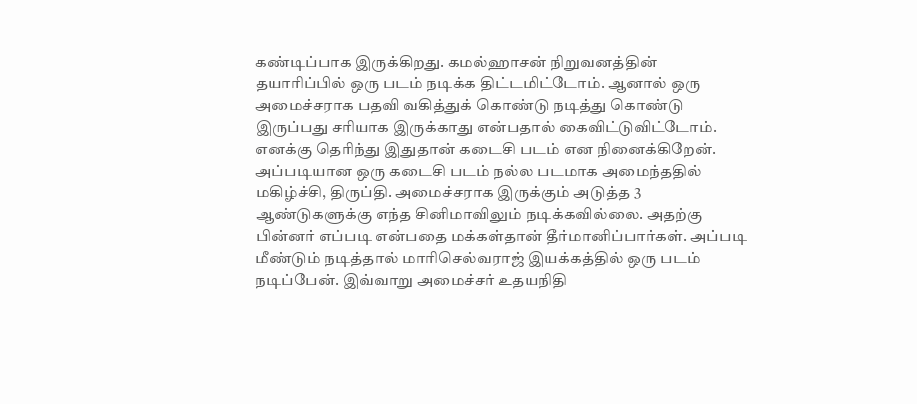கண்டிப்பாக இருக்கிறது. கமல்ஹாசன் நிறுவனத்தின் தயாரிப்பில் ஒரு படம் நடிக்க திட்டமிட்டோம். ஆனால் ஒரு அமைச்சராக பதவி வகித்துக் கொண்டு நடித்து கொண்டு இருப்பது சரியாக இருக்காது என்பதால் கைவிட்டுவிட்டோம். எனக்கு தெரிந்து இதுதான் கடைசி படம் என நினைக்கிறேன். அப்படியான ஒரு கடைசி படம் நல்ல படமாக அமைந்ததில் மகிழ்ச்சி, திருப்தி. அமைச்சராக இருக்கும் அடுத்த 3 ஆண்டுகளுக்கு எந்த சினிமாவிலும் நடிக்கவில்லை. அதற்கு பின்னர் எப்படி என்பதை மக்கள்தான் தீர்மானிப்பார்கள். அப்படி மீண்டும் நடித்தால் மாரிசெல்வராஜ் இயக்கத்தில் ஒரு படம் நடிப்பேன். இவ்வாறு அமைச்சர் உதயநிதி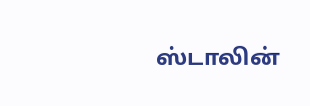ஸ்டாலின்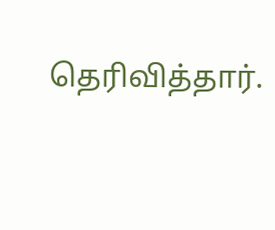தெரிவித்தார்.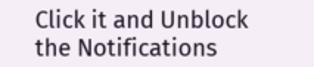Click it and Unblock the Notifications